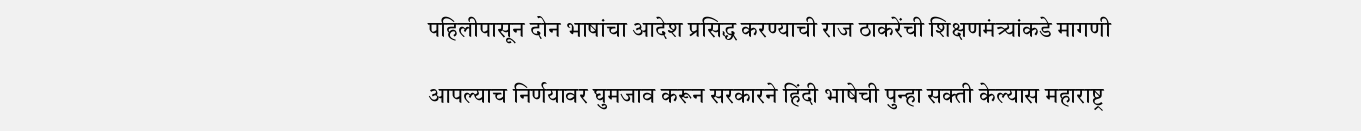पहिलीपासून दोन भाषांचा आदेश प्रसिद्ध करण्याची राज ठाकरेंची शिक्षणमंत्र्यांकडे मागणी

आपल्याच निर्णयावर घुमजाव करून सरकारने हिंदी भाषेची पुन्हा सक्ती केल्यास महाराष्ट्र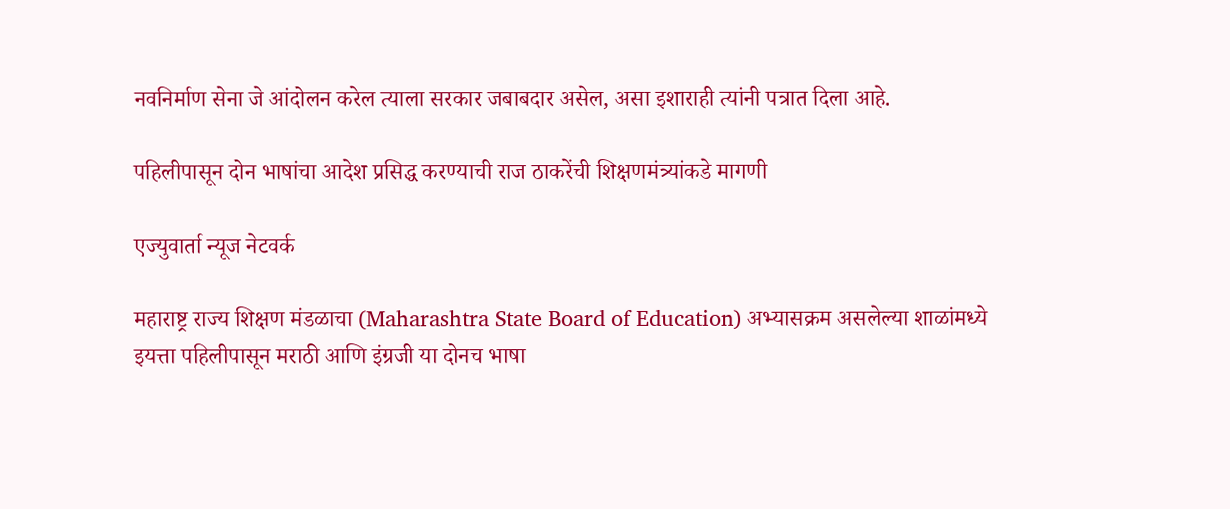नवनिर्माण सेना जे आंदोलन करेल त्याला सरकार जबाबदार असेल, असा इशाराही त्यांनी पत्रात दिला आहे.

पहिलीपासून दोन भाषांचा आदेश प्रसिद्ध करण्याची राज ठाकरेंची शिक्षणमंत्र्यांकडे मागणी

एज्युवार्ता न्यूज नेटवर्क

महाराष्ट्र राज्य शिक्षण मंडळाचा (Maharashtra State Board of Education) अभ्यासक्रम असलेल्या शाळांमध्ये इयत्ता पहिलीपासून मराठी आणि इंग्रजी या दोनच भाषा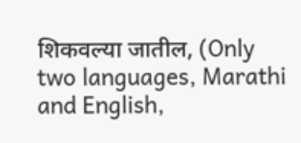शिकवल्या जातील, (Only two languages, Marathi and English,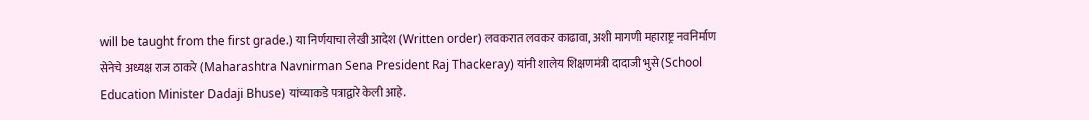will be taught from the first grade.) या निर्णयाचा लेखी आदेश (Written order) लवकरात लवकर काढावा, अशी मागणी महाराष्ट्र नवनिर्माण सेनेचे अध्यक्ष राज ठाकरे (Maharashtra Navnirman Sena President Raj Thackeray) यांनी शालेय शिक्षणमंत्री दादाजी भुसे (School Education Minister Dadaji Bhuse) यांच्याकडे पत्राद्वारे केली आहे.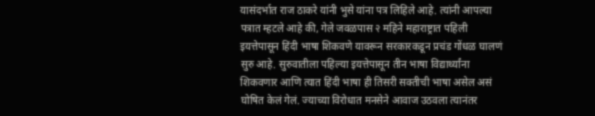यासंदर्भात राज ठाकरे यांनी भुसे यांना पत्र लिहिले आहे. त्यांनी आपल्या पत्रात म्हटले आहे की, गेले जवळपास २ महिने महाराष्ट्रात पहिली इयत्तेपासून हिंदी भाषा शिकवणे यावरून सरकारकडून प्रचंड गोंधळ घालणं सुरु आहे. सुरुवातीला पहिल्या इयत्तेपासून तीन भाषा विद्यार्थ्यांना शिकवणार आणि त्यात हिंदी भाषा ही तिसरी सक्तीची भाषा असेल असं घोषित केलं गेलं. ज्याच्या विरोधात मनसेने आवाज उठवला त्यानंतर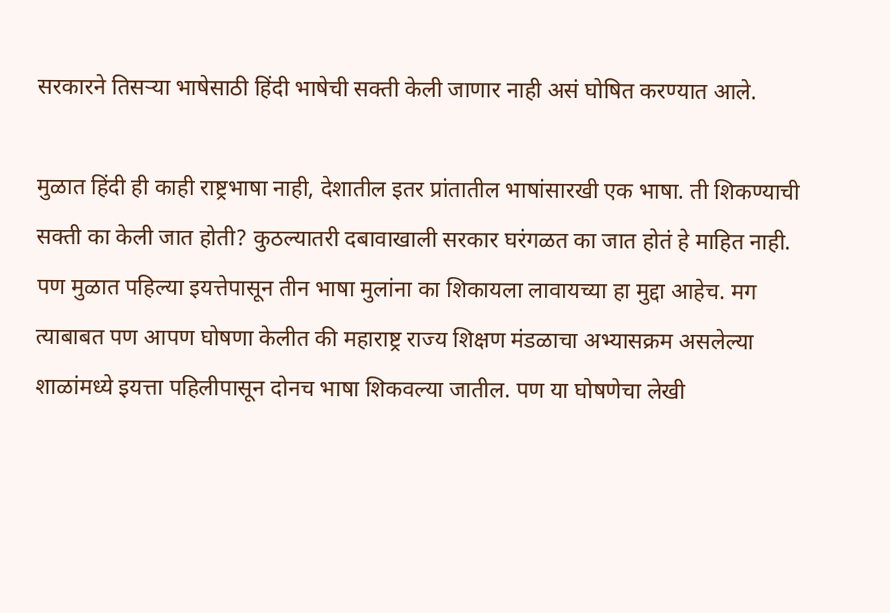सरकारने तिसऱ्या भाषेसाठी हिंदी भाषेची सक्ती केली जाणार नाही असं घोषित करण्यात आले.

मुळात हिंदी ही काही राष्ट्रभाषा नाही, देशातील इतर प्रांतातील भाषांसारखी एक भाषा. ती शिकण्याची सक्ती का केली जात होती? कुठल्यातरी दबावाखाली सरकार घरंगळत का जात होतं हे माहित नाही. पण मुळात पहिल्या इयत्तेपासून तीन भाषा मुलांना का शिकायला लावायच्या हा मुद्दा आहेच. मग त्याबाबत पण आपण घोषणा केलीत की महाराष्ट्र राज्य शिक्षण मंडळाचा अभ्यासक्रम असलेल्या शाळांमध्ये इयत्ता पहिलीपासून दोनच भाषा शिकवल्या जातील. पण या घोषणेचा लेखी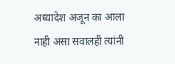अध्यादेश अजून का आला नाही असा सवालही त्यांनी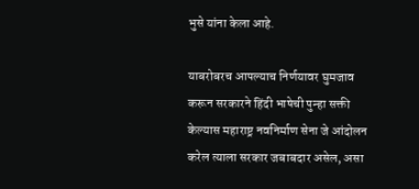भुसे यांना केला आहे.

याबरोबरच आपल्याच निर्णयावर घुमजाव करून सरकारने हिंदी भाषेची पुन्हा सक्ती केल्यास महाराष्ट्र नवनिर्माण सेना जे आंदोलन करेल त्याला सरकार जबाबदार असेल, असा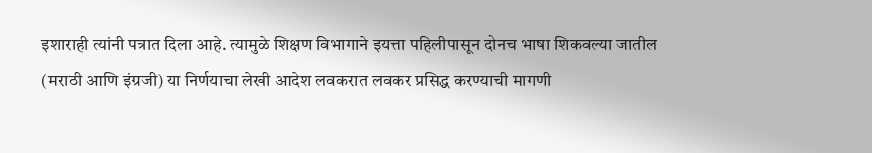इशाराही त्यांनी पत्रात दिला आहे. त्यामुळे शिक्षण विभागाने इयत्ता पहिलीपासून दोनच भाषा शिकवल्या जातील (मराठी आणि इंग्रजी) या निर्णयाचा लेखी आदेश लवकरात लवकर प्रसिद्ध करण्याची मागणी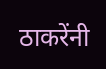ठाकरेंनी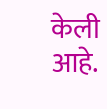केली आहे.